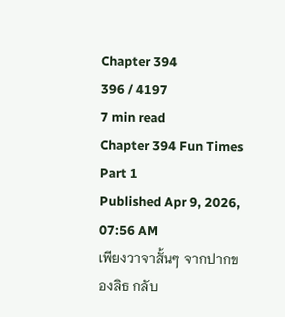Chapter 394
396 / 4197
7 min read
Chapter 394 Fun Times Part 1
Published Apr 9, 2026, 07:56 AM
เพียงวาจาสั้นๆ จากปากของลิธ กลับ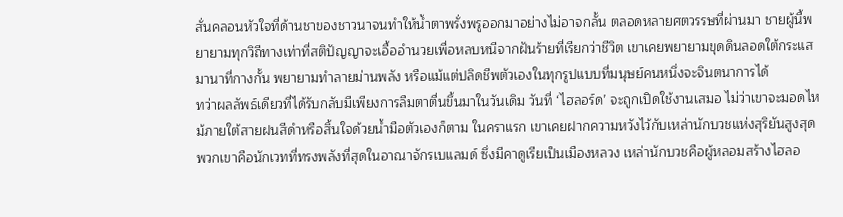สั่นคลอนหัวใจที่ด้านชาของชาวนาจนทำให้น้ำตาพรั่งพรูออกมาอย่างไม่อาจกลั้น ตลอดหลายศตวรรษที่ผ่านมา ชายผู้นี้พยายามทุกวิถีทางเท่าที่สติปัญญาจะเอื้ออำนวยเพื่อหลบหนีจากฝันร้ายที่เรียกว่าชีวิต เขาเคยพยายามขุดดินลอดใต้กระแสมานาที่กางกั้น พยายามทำลายม่านพลัง หรือแม้แต่ปลิดชีพตัวเองในทุกรูปแบบที่มนุษย์คนหนึ่งจะจินตนาการได้
ทว่าผลลัพธ์เดียวที่ได้รับกลับมีเพียงการลืมตาตื่นขึ้นมาในวันเดิม วันที่ ‘ไฮลอร์ด’ จะถูกเปิดใช้งานเสมอ ไม่ว่าเขาจะมอดไหม้ภายใต้สายฝนสีดำหรือสิ้นใจด้วยน้ำมือตัวเองก็ตาม ในคราแรก เขาเคยฝากความหวังไว้กับเหล่านักบวชแห่งสุริยันสูงสุด
พวกเขาคือนักเวทที่ทรงพลังที่สุดในอาณาจักรเบแลมด์ ซึ่งมีคาดูเรียเป็นเมืองหลวง เหล่านักบวชคือผู้หลอมสร้างไฮลอ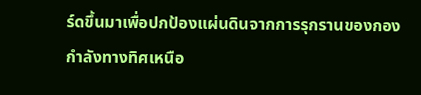ร์ดขึ้นมาเพื่อปกป้องแผ่นดินจากการรุกรานของกองกำลังทางทิศเหนือ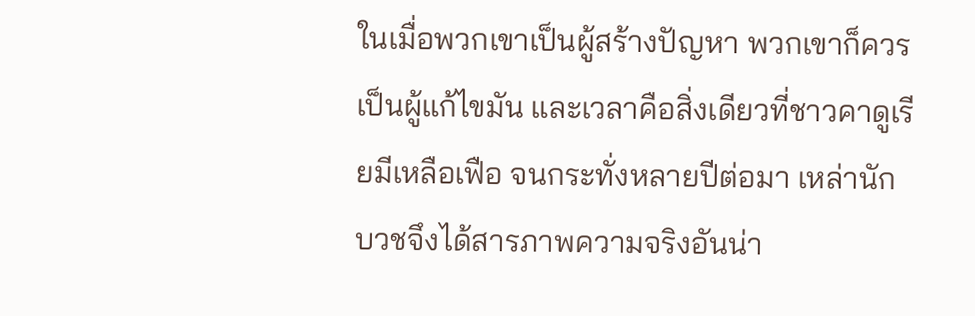ในเมื่อพวกเขาเป็นผู้สร้างปัญหา พวกเขาก็ควรเป็นผู้แก้ไขมัน และเวลาคือสิ่งเดียวที่ชาวคาดูเรียมีเหลือเฟือ จนกระทั่งหลายปีต่อมา เหล่านักบวชจึงได้สารภาพความจริงอันน่า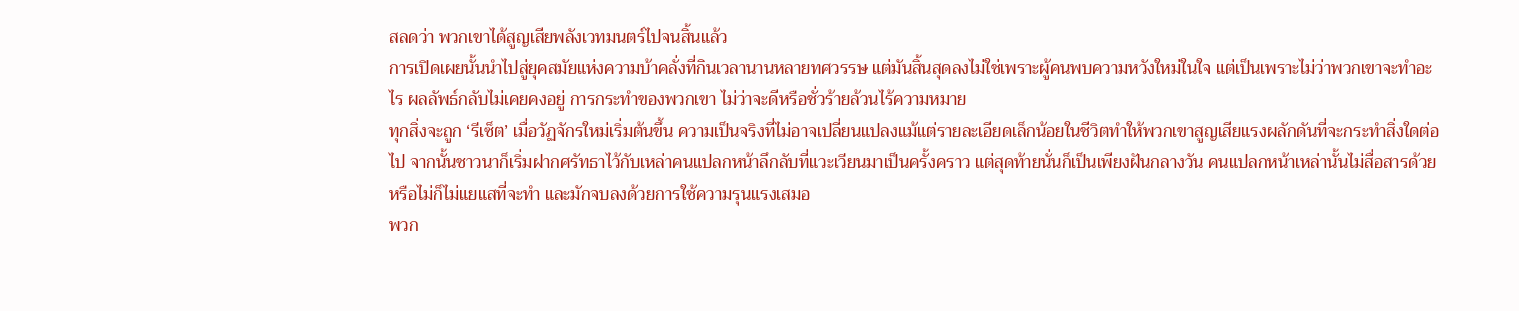สลดว่า พวกเขาได้สูญเสียพลังเวทมนตร์ไปจนสิ้นแล้ว
การเปิดเผยนั้นนำไปสู่ยุคสมัยแห่งความบ้าคลั่งที่กินเวลานานหลายทศวรรษ แต่มันสิ้นสุดลงไม่ใช่เพราะผู้คนพบความหวังใหม่ในใจ แต่เป็นเพราะไม่ว่าพวกเขาจะทำอะไร ผลลัพธ์กลับไม่เคยคงอยู่ การกระทำของพวกเขา ไม่ว่าจะดีหรือชั่วร้ายล้วนไร้ความหมาย
ทุกสิ่งจะถูก ‘รีเซ็ต’ เมื่อวัฏจักรใหม่เริ่มต้นขึ้น ความเป็นจริงที่ไม่อาจเปลี่ยนแปลงแม้แต่รายละเอียดเล็กน้อยในชีวิตทำให้พวกเขาสูญเสียแรงผลักดันที่จะกระทำสิ่งใดต่อไป จากนั้นชาวนาก็เริ่มฝากศรัทธาไว้กับเหล่าคนแปลกหน้าลึกลับที่แวะเวียนมาเป็นครั้งคราว แต่สุดท้ายนั่นก็เป็นเพียงฝันกลางวัน คนแปลกหน้าเหล่านั้นไม่สื่อสารด้วย หรือไม่ก็ไม่แยแสที่จะทำ และมักจบลงด้วยการใช้ความรุนแรงเสมอ
พวก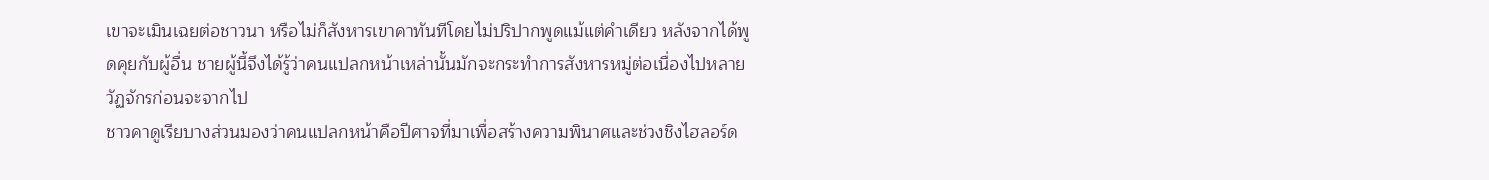เขาจะเมินเฉยต่อชาวนา หรือไม่ก็สังหารเขาคาทันทีโดยไม่ปริปากพูดแม้แต่คำเดียว หลังจากได้พูดคุยกับผู้อื่น ชายผู้นี้จึงได้รู้ว่าคนแปลกหน้าเหล่านั้นมักจะกระทำการสังหารหมู่ต่อเนื่องไปหลายวัฏจักรก่อนจะจากไป
ชาวคาดูเรียบางส่วนมองว่าคนแปลกหน้าคือปีศาจที่มาเพื่อสร้างความพินาศและช่วงชิงไฮลอร์ด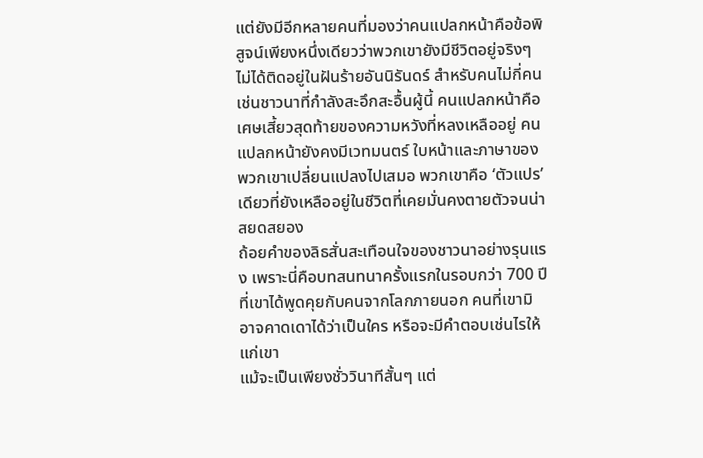แต่ยังมีอีกหลายคนที่มองว่าคนแปลกหน้าคือข้อพิสูจน์เพียงหนึ่งเดียวว่าพวกเขายังมีชีวิตอยู่จริงๆ ไม่ได้ติดอยู่ในฝันร้ายอันนิรันดร์ สำหรับคนไม่กี่คน เช่นชาวนาที่กำลังสะอึกสะอื้นผู้นี้ คนแปลกหน้าคือเศษเสี้ยวสุดท้ายของความหวังที่หลงเหลืออยู่ คนแปลกหน้ายังคงมีเวทมนตร์ ใบหน้าและภาษาของพวกเขาเปลี่ยนแปลงไปเสมอ พวกเขาคือ ‘ตัวแปร’ เดียวที่ยังเหลืออยู่ในชีวิตที่เคยมั่นคงตายตัวจนน่าสยดสยอง
ถ้อยคำของลิธสั่นสะเทือนใจของชาวนาอย่างรุนแรง เพราะนี่คือบทสนทนาครั้งแรกในรอบกว่า 700 ปีที่เขาได้พูดคุยกับคนจากโลกภายนอก คนที่เขามิอาจคาดเดาได้ว่าเป็นใคร หรือจะมีคำตอบเช่นไรให้แก่เขา
แม้จะเป็นเพียงชั่ววินาทีสั้นๆ แต่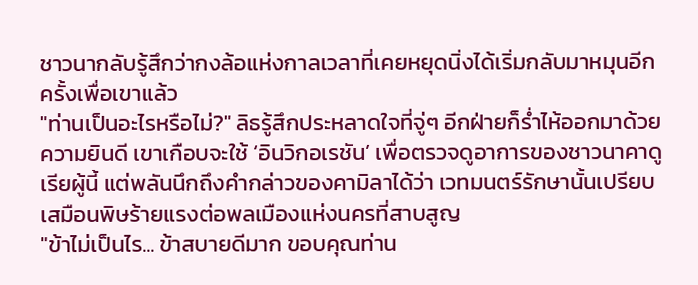ชาวนากลับรู้สึกว่ากงล้อแห่งกาลเวลาที่เคยหยุดนิ่งได้เริ่มกลับมาหมุนอีกครั้งเพื่อเขาแล้ว
"ท่านเป็นอะไรหรือไม่?" ลิธรู้สึกประหลาดใจที่จู่ๆ อีกฝ่ายก็ร่ำไห้ออกมาด้วยความยินดี เขาเกือบจะใช้ ‘อินวิกอเรชัน’ เพื่อตรวจดูอาการของชาวนาคาดูเรียผู้นี้ แต่พลันนึกถึงคำกล่าวของคามิลาได้ว่า เวทมนตร์รักษานั้นเปรียบเสมือนพิษร้ายแรงต่อพลเมืองแห่งนครที่สาบสูญ
"ข้าไม่เป็นไร... ข้าสบายดีมาก ขอบคุณท่าน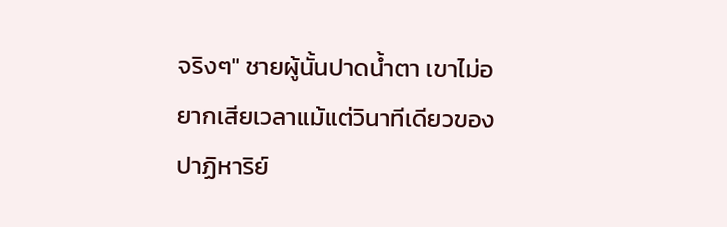จริงๆ" ชายผู้นั้นปาดน้ำตา เขาไม่อยากเสียเวลาแม้แต่วินาทีเดียวของปาฏิหาริย์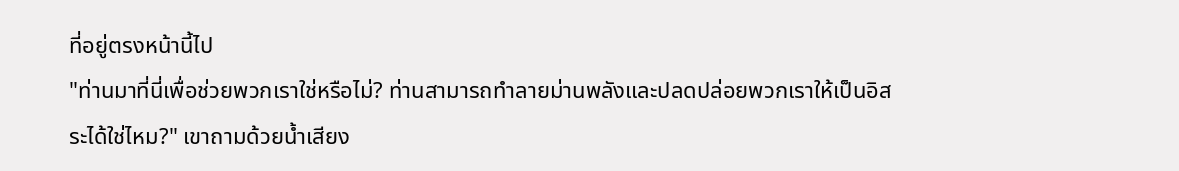ที่อยู่ตรงหน้านี้ไป
"ท่านมาที่นี่เพื่อช่วยพวกเราใช่หรือไม่? ท่านสามารถทำลายม่านพลังและปลดปล่อยพวกเราให้เป็นอิสระได้ใช่ไหม?" เขาถามด้วยน้ำเสียง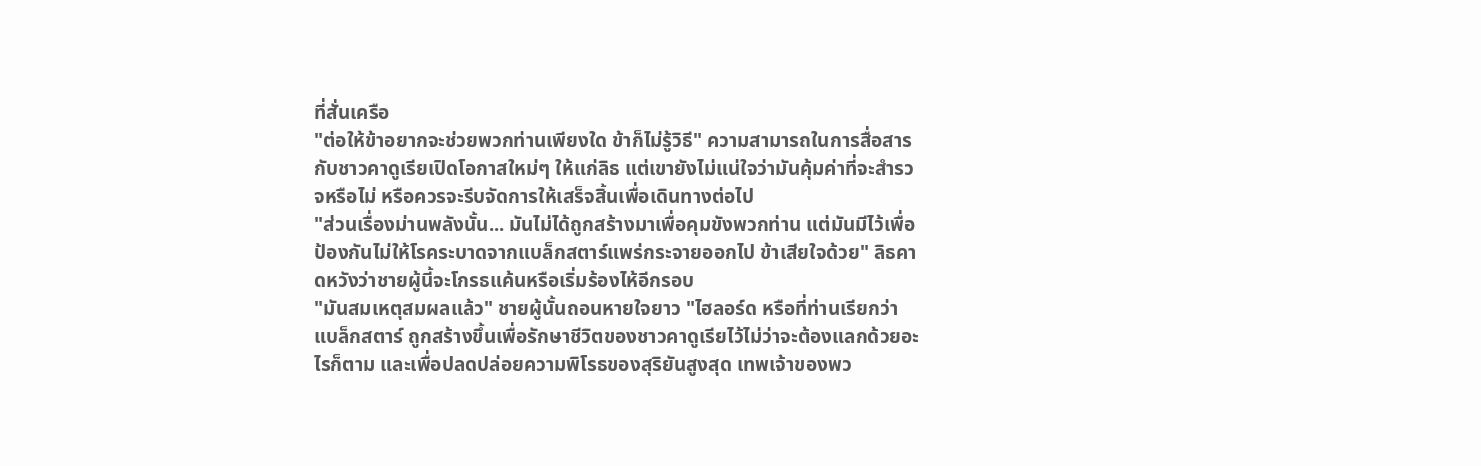ที่สั่นเครือ
"ต่อให้ข้าอยากจะช่วยพวกท่านเพียงใด ข้าก็ไม่รู้วิธี" ความสามารถในการสื่อสารกับชาวคาดูเรียเปิดโอกาสใหม่ๆ ให้แก่ลิธ แต่เขายังไม่แน่ใจว่ามันคุ้มค่าที่จะสำรวจหรือไม่ หรือควรจะรีบจัดการให้เสร็จสิ้นเพื่อเดินทางต่อไป
"ส่วนเรื่องม่านพลังนั้น... มันไม่ได้ถูกสร้างมาเพื่อคุมขังพวกท่าน แต่มันมีไว้เพื่อป้องกันไม่ให้โรคระบาดจากแบล็กสตาร์แพร่กระจายออกไป ข้าเสียใจด้วย" ลิธคาดหวังว่าชายผู้นี้จะโกรธแค้นหรือเริ่มร้องไห้อีกรอบ
"มันสมเหตุสมผลแล้ว" ชายผู้นั้นถอนหายใจยาว "ไฮลอร์ด หรือที่ท่านเรียกว่าแบล็กสตาร์ ถูกสร้างขึ้นเพื่อรักษาชีวิตของชาวคาดูเรียไว้ไม่ว่าจะต้องแลกด้วยอะไรก็ตาม และเพื่อปลดปล่อยความพิโรธของสุริยันสูงสุด เทพเจ้าของพว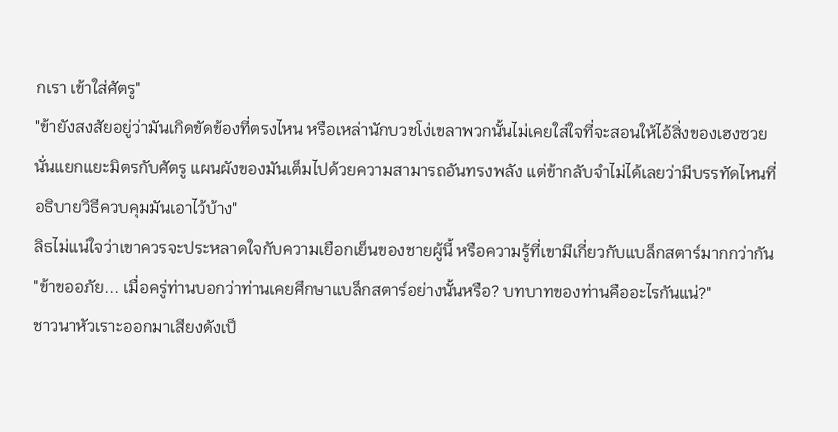กเรา เข้าใส่ศัตรู"
"ข้ายังสงสัยอยู่ว่ามันเกิดขัดข้องที่ตรงไหน หรือเหล่านักบวชโง่เขลาพวกนั้นไม่เคยใส่ใจที่จะสอนให้ไอ้สิ่งของเฮงซวยนั่นแยกแยะมิตรกับศัตรู แผนผังของมันเต็มไปด้วยความสามารถอันทรงพลัง แต่ข้ากลับจำไม่ได้เลยว่ามีบรรทัดไหนที่อธิบายวิธีควบคุมมันเอาไว้บ้าง"
ลิธไม่แน่ใจว่าเขาควรจะประหลาดใจกับความเยือกเย็นของชายผู้นี้ หรือความรู้ที่เขามีเกี่ยวกับแบล็กสตาร์มากกว่ากัน
"ข้าขออภัย... เมื่อครู่ท่านบอกว่าท่านเคยศึกษาแบล็กสตาร์อย่างนั้นหรือ? บทบาทของท่านคืออะไรกันแน่?"
ชาวนาหัวเราะออกมาเสียงดังเป็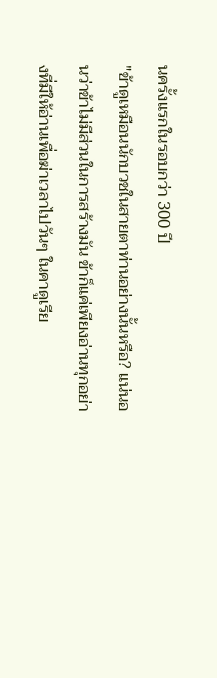นครั้งแรกในรอบกว่า 300 ปี
"ข้าดูเหมือนนักบวชในสายตาท่านอย่างนั้นหรือ? แน่นอนว่าข้าไม่มีส่วนในการสร้างมัน ข้าก็แค่เพียงอ่านทุกอย่างที่มีให้อ่านเพื่อฆ่าเวลาไปวันๆ ในคาดูเรีย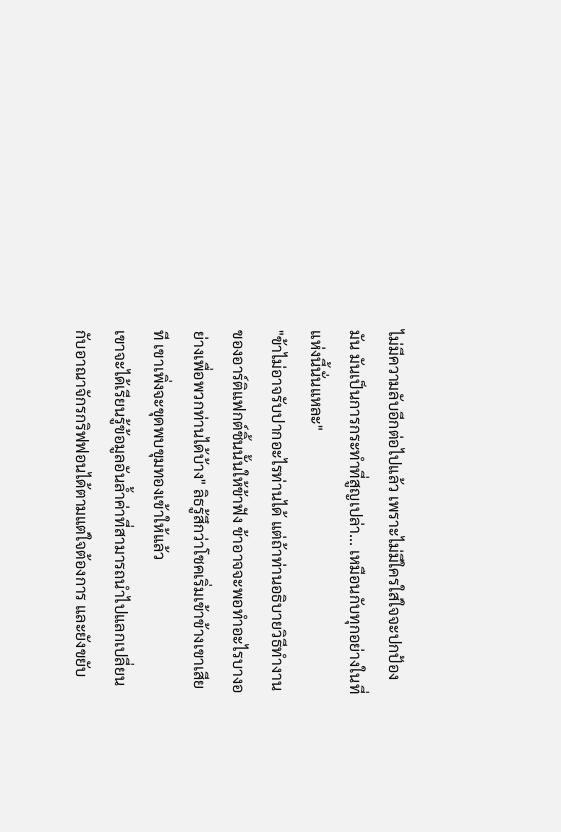ไม่มีความลับอีกต่อไปแล้ว เพราะไม่มีใครใส่ใจจะปกป้องมัน มันเป็นการกระทำที่สูญเปล่า... เหมือนกับทุกอย่างในที่แห่งนี้นั่นแหละ"
"ข้าไม่อาจรับปากอะไรท่านได้ แต่ถ้าท่านอธิบายวิธีทำงานของอาร์ติแฟกต์ชิ้นนั้นให้ข้าฟัง ข้าอาจจะพอทำอะไรบางอย่างเพื่อพวกท่านได้บ้าง" ลิธรู้สึกว่าโชคเริ่มเข้าข้างเขาเสียที เขาเพิ่งจะขุดพบขุมทองเข้าให้แล้ว
เขาจะได้เรียนรู้ข้อมูลอันล้ำค่าที่สามารถนำไปแลกเปลี่ยนกับอาณาจักรกริฟฟอนได้ตามแต่ใจต้องการ และยังขยับ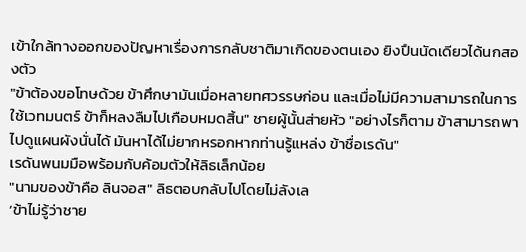เข้าใกล้ทางออกของปัญหาเรื่องการกลับชาติมาเกิดของตนเอง ยิงปืนนัดเดียวได้นกสองตัว
"ข้าต้องขอโทษด้วย ข้าศึกษามันเมื่อหลายทศวรรษก่อน และเมื่อไม่มีความสามารถในการใช้เวทมนตร์ ข้าก็หลงลืมไปเกือบหมดสิ้น" ชายผู้นั้นส่ายหัว "อย่างไรก็ตาม ข้าสามารถพาไปดูแผนผังนั่นได้ มันหาได้ไม่ยากหรอกหากท่านรู้แหล่ง ข้าชื่อเรดัน"
เรดันพนมมือพร้อมกับค้อมตัวให้ลิธเล็กน้อย
"นามของข้าคือ ลินจอส" ลิธตอบกลับไปโดยไม่ลังเล
‘ข้าไม่รู้ว่าชาย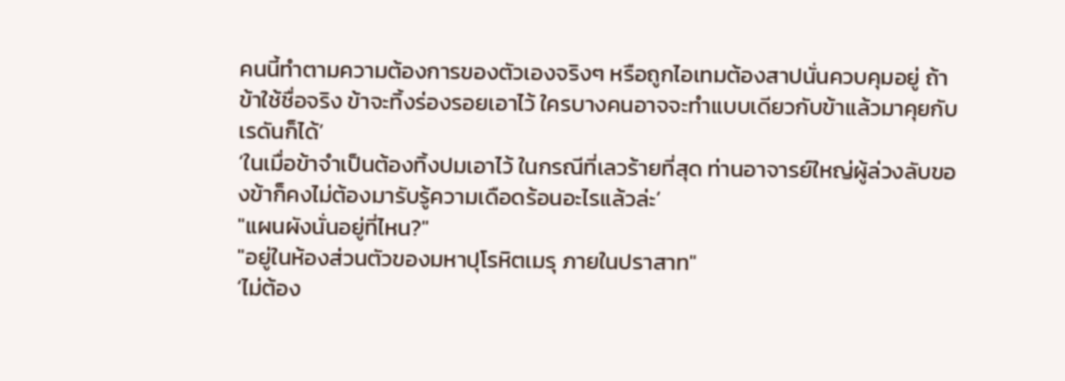คนนี้ทำตามความต้องการของตัวเองจริงๆ หรือถูกไอเทมต้องสาปนั่นควบคุมอยู่ ถ้าข้าใช้ชื่อจริง ข้าจะทิ้งร่องรอยเอาไว้ ใครบางคนอาจจะทำแบบเดียวกับข้าแล้วมาคุยกับเรดันก็ได้’
‘ในเมื่อข้าจำเป็นต้องทิ้งปมเอาไว้ ในกรณีที่เลวร้ายที่สุด ท่านอาจารย์ใหญ่ผู้ล่วงลับของข้าก็คงไม่ต้องมารับรู้ความเดือดร้อนอะไรแล้วล่ะ’
"แผนผังนั่นอยู่ที่ไหน?"
"อยู่ในห้องส่วนตัวของมหาปุโรหิตเมรุ ภายในปราสาท"
‘ไม่ต้อง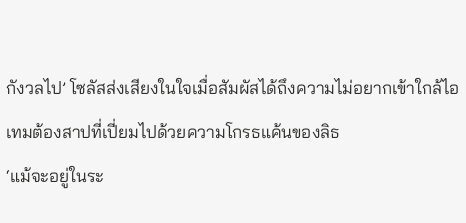กังวลไป’ โซลัสส่งเสียงในใจเมื่อสัมผัสได้ถึงความไม่อยากเข้าใกล้ไอเทมต้องสาปที่เปี่ยมไปด้วยความโกรธแค้นของลิธ
‘แม้จะอยู่ในระ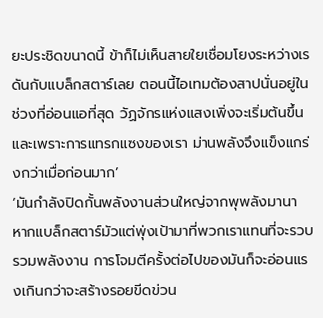ยะประชิดขนาดนี้ ข้าก็ไม่เห็นสายใยเชื่อมโยงระหว่างเรดันกับแบล็กสตาร์เลย ตอนนี้ไอเทมต้องสาปนั่นอยู่ในช่วงที่อ่อนแอที่สุด วัฏจักรแห่งแสงเพิ่งจะเริ่มต้นขึ้น และเพราะการแทรกแซงของเรา ม่านพลังจึงแข็งแกร่งกว่าเมื่อก่อนมาก’
‘มันกำลังปิดกั้นพลังงานส่วนใหญ่จากพุพลังมานา หากแบล็กสตาร์มัวแต่พุ่งเป้ามาที่พวกเราแทนที่จะรวบรวมพลังงาน การโจมตีครั้งต่อไปของมันก็จะอ่อนแรงเกินกว่าจะสร้างรอยขีดข่วน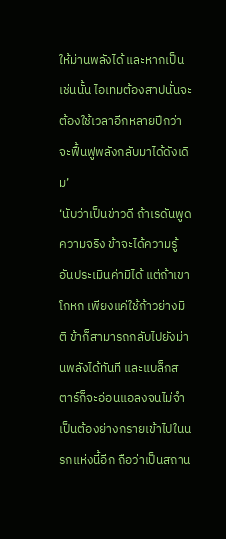ให้ม่านพลังได้ และหากเป็นเช่นนั้น ไอเทมต้องสาปนั่นจะต้องใช้เวลาอีกหลายปีกว่าจะฟื้นฟูพลังกลับมาได้ดังเดิม’
‘นับว่าเป็นข่าวดี ถ้าเรดันพูดความจริง ข้าจะได้ความรู้อันประเมินค่ามิได้ แต่ถ้าเขาโกหก เพียงแค่ใช้ก้าวย่างมิติ ข้าก็สามารถกลับไปยังม่านพลังได้ทันที และแบล็กสตาร์ก็จะอ่อนแอลงจนไม่จำเป็นต้องย่างกรายเข้าไปในนรกแห่งนี้อีก ถือว่าเป็นสถาน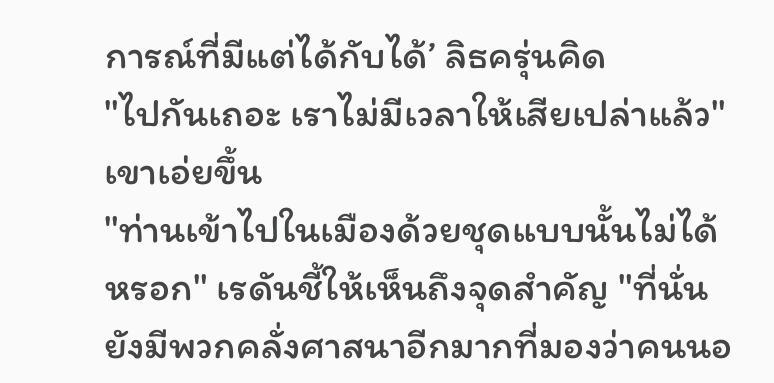การณ์ที่มีแต่ได้กับได้’ ลิธครุ่นคิด
"ไปกันเถอะ เราไม่มีเวลาให้เสียเปล่าแล้ว" เขาเอ่ยขึ้น
"ท่านเข้าไปในเมืองด้วยชุดแบบนั้นไม่ได้หรอก" เรดันชี้ให้เห็นถึงจุดสำคัญ "ที่นั่นยังมีพวกคลั่งศาสนาอีกมากที่มองว่าคนนอ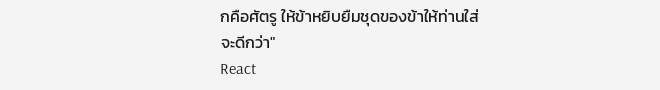กคือศัตรู ให้ข้าหยิบยืมชุดของข้าให้ท่านใส่จะดีกว่า"
React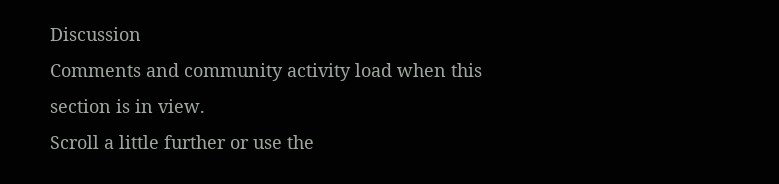Discussion
Comments and community activity load when this section is in view.
Scroll a little further or use the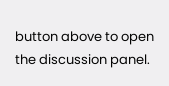button above to open the discussion panel.